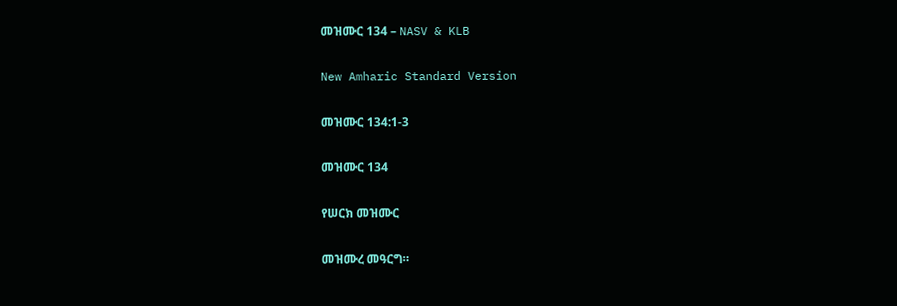መዝሙር 134 – NASV & KLB

New Amharic Standard Version

መዝሙር 134:1-3

መዝሙር 134

የሠርክ መዝሙር

መዝሙረ መዓርግ።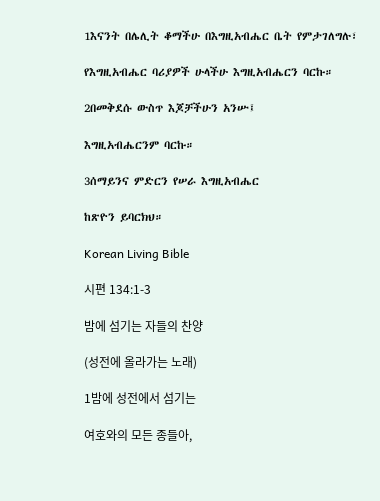1እናንት በሌሊት ቆማችሁ በእግዚአብሔር ቤት የምታገለግሉ፣

የእግዚአብሔር ባሪያዎች ሁላችሁ እግዚአብሔርን ባርኩ።

2በመቅደሱ ውስጥ እጆቻችሁን አንሡ፤

እግዚአብሔርንም ባርኩ።

3ሰማይንና ምድርን የሠራ እግዚአብሔር

ከጽዮን ይባርክህ።

Korean Living Bible

시편 134:1-3

밤에 섬기는 자들의 찬양

(성전에 올라가는 노래)

1밤에 성전에서 섬기는

여호와의 모든 종들아,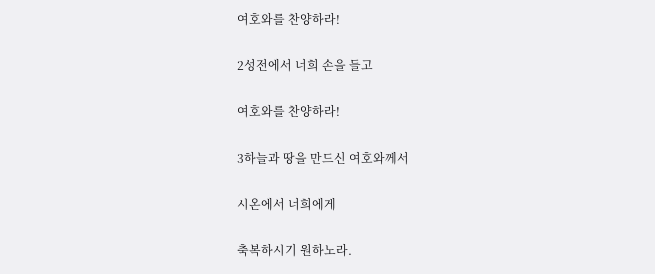여호와를 찬양하라!

2성전에서 너희 손을 들고

여호와를 찬양하라!

3하늘과 땅을 만드신 여호와께서

시온에서 너희에게

축복하시기 원하노라.